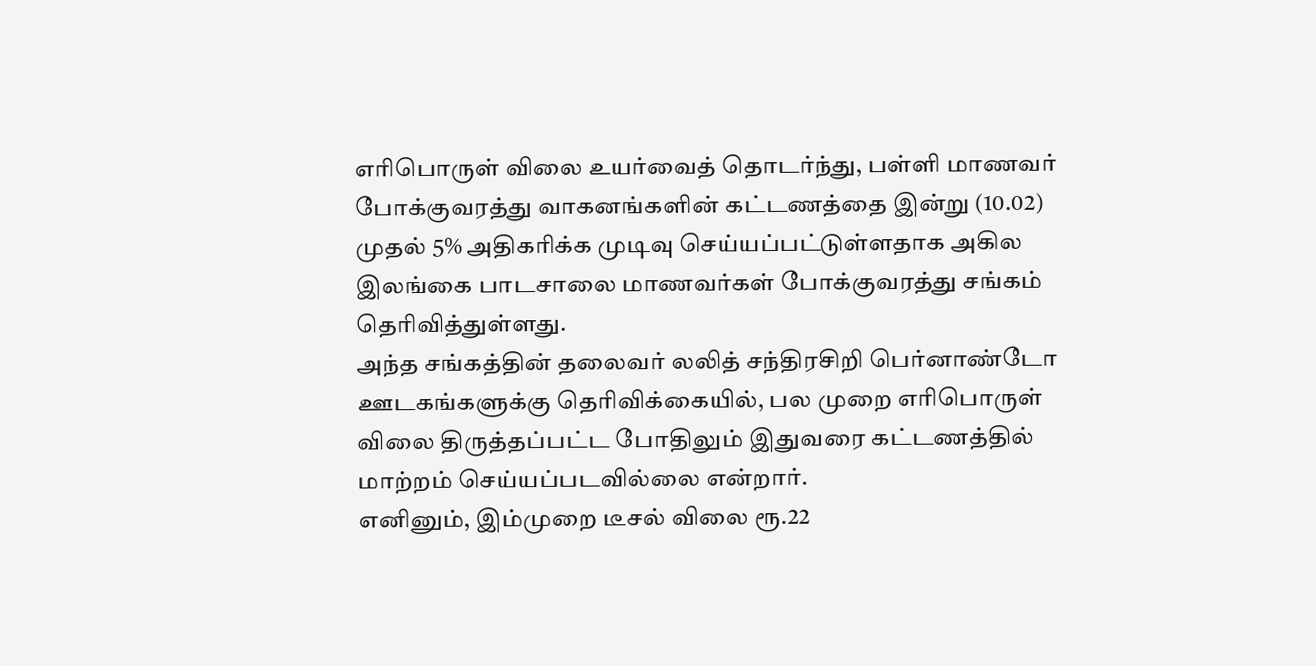எரிபொருள் விலை உயர்வைத் தொடர்ந்து, பள்ளி மாணவர் போக்குவரத்து வாகனங்களின் கட்டணத்தை இன்று (10.02) முதல் 5% அதிகரிக்க முடிவு செய்யப்பட்டுள்ளதாக அகில இலங்கை பாடசாலை மாணவர்கள் போக்குவரத்து சங்கம் தெரிவித்துள்ளது.
அந்த சங்கத்தின் தலைவர் லலித் சந்திரசிறி பெர்னாண்டோ ஊடகங்களுக்கு தெரிவிக்கையில், பல முறை எரிபொருள் விலை திருத்தப்பட்ட போதிலும் இதுவரை கட்டணத்தில் மாற்றம் செய்யப்படவில்லை என்றார்.
எனினும், இம்முறை டீசல் விலை ரூ.22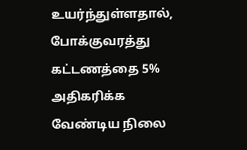உயர்ந்துள்ளதால், போக்குவரத்து கட்டணத்தை 5% அதிகரிக்க வேண்டிய நிலை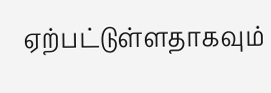ஏற்பட்டுள்ளதாகவும்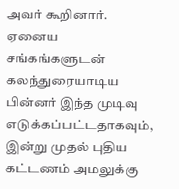அவர் கூறினார்.
ஏனைய சங்கங்களுடன் கலந்துரையாடிய பின்னர் இந்த முடிவு எடுக்கப்பட்டதாகவும், இன்று முதல் புதிய கட்டணம் அமலுக்கு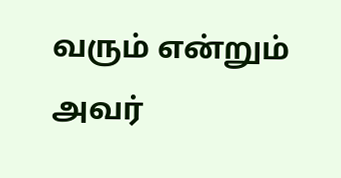வரும் என்றும் அவர்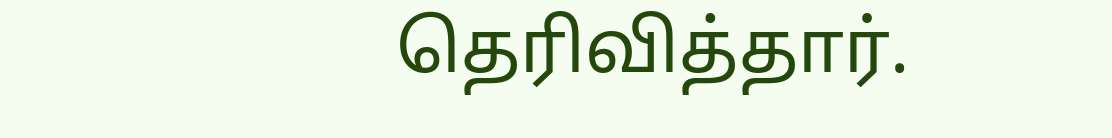தெரிவித்தார்.